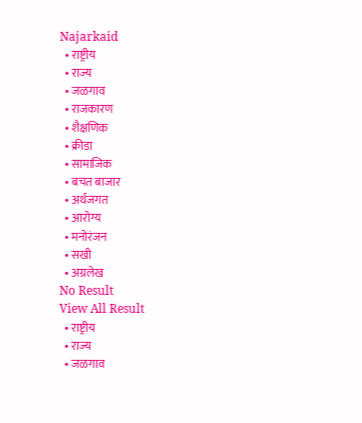Najarkaid
  • राष्ट्रीय
  • राज्य
  • जळगाव
  • राजकारण
  • शैक्षणिक
  • क्रीडा
  • सामाजिक
  • बचत बाजार
  • अर्थजगत
  • आरोग्य
  • मनोरंजन
  • सखी
  • अग्रलेख
No Result
View All Result
  • राष्ट्रीय
  • राज्य
  • जळगाव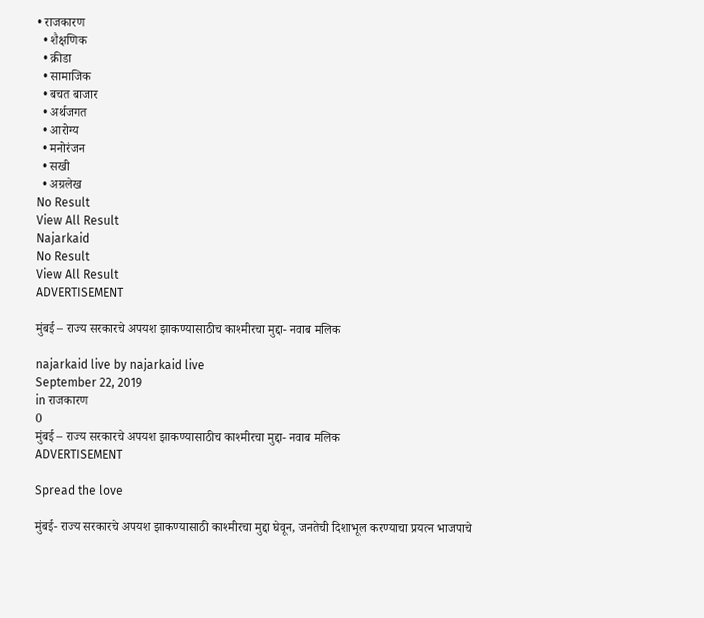• राजकारण
  • शैक्षणिक
  • क्रीडा
  • सामाजिक
  • बचत बाजार
  • अर्थजगत
  • आरोग्य
  • मनोरंजन
  • सखी
  • अग्रलेख
No Result
View All Result
Najarkaid
No Result
View All Result
ADVERTISEMENT

मुंबई – राज्य सरकारचे अपयश झाकण्यासाठीच काश्मीरचा मुद्दा- नवाब मलिक

najarkaid live by najarkaid live
September 22, 2019
in राजकारण
0
मुंबई – राज्य सरकारचे अपयश झाकण्यासाठीच काश्मीरचा मुद्दा- नवाब मलिक
ADVERTISEMENT

Spread the love

मुंबई- राज्य सरकारचे अपयश झाकण्यासाठी काश्मीरचा मुद्दा घेवून, जनतेची दिशाभूल करण्याचा प्रयत्न भाजपाचे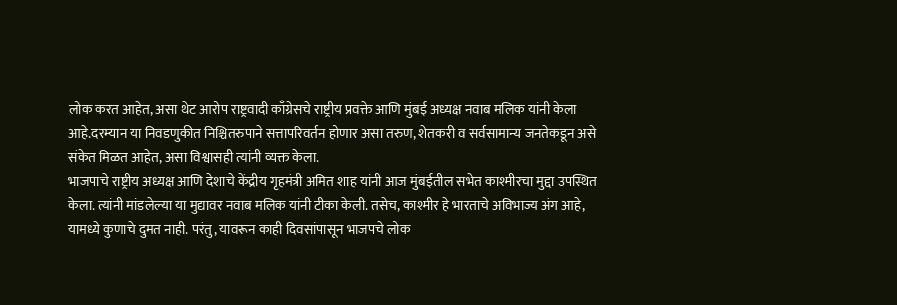लोक करत आहेत, असा थेट आरोप राष्ट्रवादी काँग्रेसचे राष्ट्रीय प्रवक्ते आणि मुंबई अध्यक्ष नवाब मलिक यांनी केला आहे.दरम्यान या निवडणुकीत निश्चितरुपाने सत्तापरिवर्तन होणार असा तरुण, शेतकरी व सर्वसामान्य जनतेकडून असे संकेत मिळत आहेत, असा विश्वासही त्यांनी व्यक्त केला.
भाजपाचे राष्ट्रीय अध्यक्ष आणि देशाचे केंद्रीय गृहमंत्री अमित शाह यांनी आज मुंबईतील सभेत काश्मीरचा मुद्दा उपस्थित केला. त्यांनी मांडलेल्या या मुद्यावर नवाब मलिक यांनी टीका केली. तसेच, काश्मीर हे भारताचे अविभाज्य अंग आहे, यामध्ये कुणाचे दुमत नाही. परंतु, यावरून काही दिवसांपासून भाजपचे लोक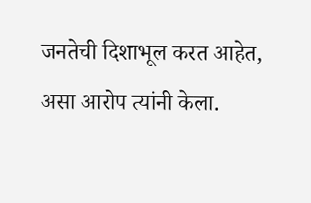जनतेची दिशाभूल करत आहेत, असा आरोप त्यांनी केला.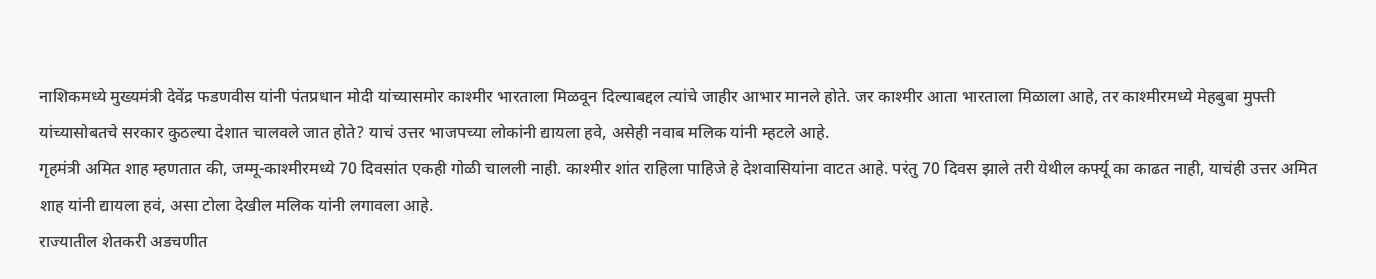नाशिकमध्ये मुख्यमंत्री देवेंद्र फडणवीस यांनी पंतप्रधान मोदी यांच्यासमोर काश्मीर भारताला मिळवून दिल्याबद्दल त्यांचे जाहीर आभार मानले होते. जर काश्मीर आता भारताला मिळाला आहे, तर काश्मीरमध्ये मेहबुबा मुफ्ती यांच्यासोबतचे सरकार कुठल्या देशात चालवले जात होते? याचं उत्तर भाजपच्या लोकांनी द्यायला हवे, असेही नवाब मलिक यांनी म्हटले आहे.
गृहमंत्री अमित शाह म्हणतात की, जम्मू-काश्मीरमध्ये 70 दिवसांत एकही गोळी चालली नाही. काश्मीर शांत राहिला पाहिजे हे देशवासियांना वाटत आहे. परंतु 70 दिवस झाले तरी येथील कर्फ्यू का काढत नाही, याचंही उत्तर अमित शाह यांनी द्यायला हवं, असा टोला देखील मलिक यांनी लगावला आहे.
राज्यातील शेतकरी अडचणीत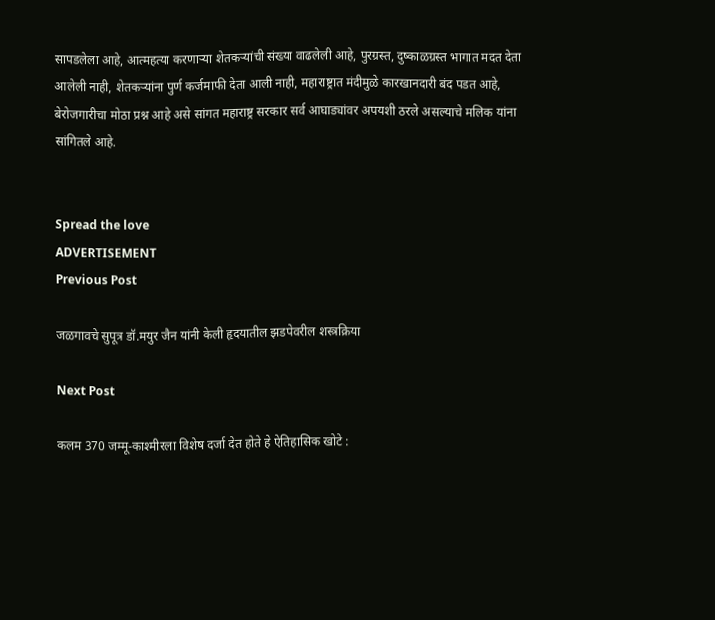सापडलेला आहे, आत्महत्या करणार्‍या शेतकर्‍यांची संख्या वाढलेली आहे, पुरग्रस्त, दुष्काळग्रस्त भागात मदत देता आलेली नाही, शेतकर्‍यांना पुर्ण कर्जमाफी देता आली नाही, महाराष्ट्रात मंदीमुळे कारखानदारी बंद पडत आहे, बेरोजगारीचा मोठा प्रश्न आहे असे सांगत महाराष्ट्र सरकार सर्व आघाड्यांवर अपयशी ठरले असल्याचे मलिक यांना सांगितले आहे.


Spread the love
ADVERTISEMENT
Previous Post

जळगावचे सुपूत्र डॉ.मयुर जैन यांनी केली हृदयातील झडपेवरील शस्त्रक्रिया

Next Post

कलम 370 जम्मू-काश्मीरला विशेष दर्जा देत होते हे ऐतिहासिक खोटे :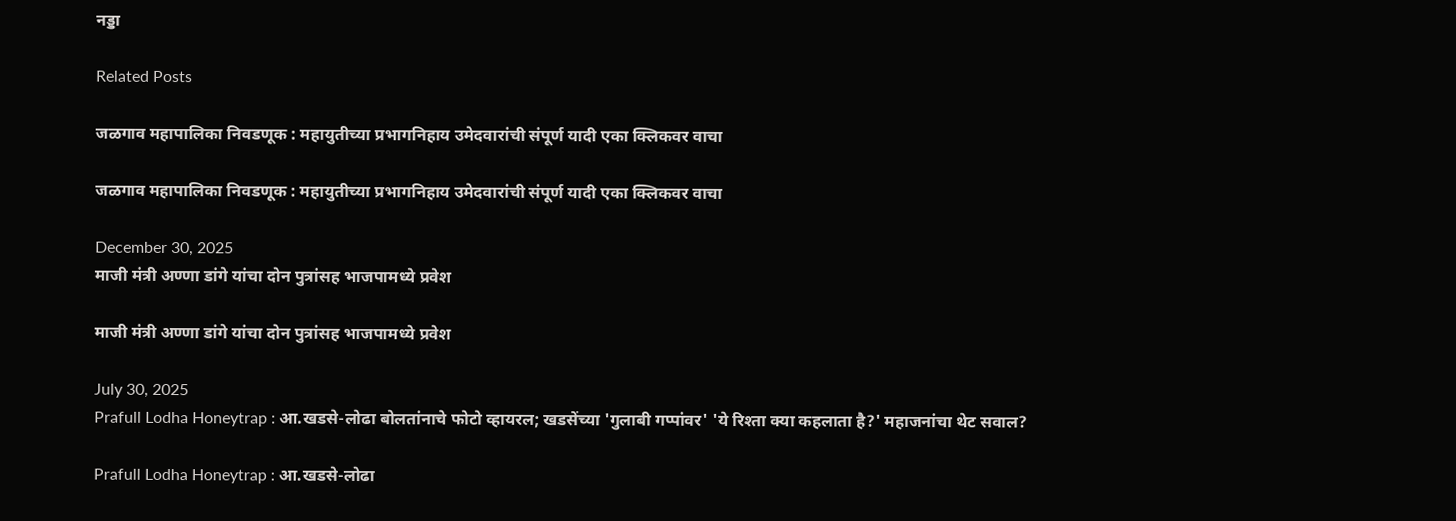नड्डा

Related Posts

जळगाव महापालिका निवडणूक : महायुतीच्या प्रभागनिहाय उमेदवारांची संपूर्ण यादी एका क्लिकवर वाचा

जळगाव महापालिका निवडणूक : महायुतीच्या प्रभागनिहाय उमेदवारांची संपूर्ण यादी एका क्लिकवर वाचा

December 30, 2025
माजी मंत्री अण्णा डांगे यांचा दोन पुत्रांसह भाजपामध्ये प्रवेश

माजी मंत्री अण्णा डांगे यांचा दोन पुत्रांसह भाजपामध्ये प्रवेश

July 30, 2025
Prafull Lodha Honeytrap : आ.खडसे-लोढा बोलतांनाचे फोटो व्हायरल; खडसेंच्या 'गुलाबी गप्पांवर' 'ये रिश्ता क्या कहलाता है?' महाजनांचा थेट सवाल?

Prafull Lodha Honeytrap : आ.खडसे-लोढा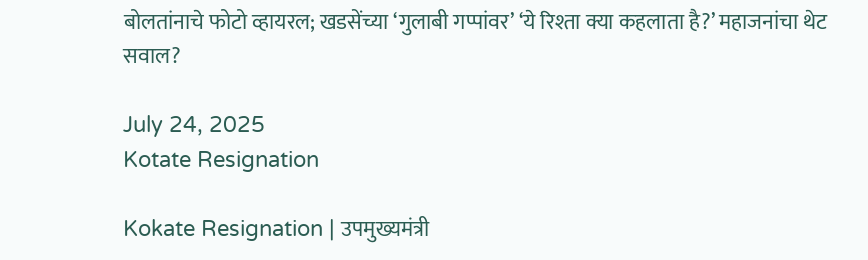बोलतांनाचे फोटो व्हायरल; खडसेंच्या ‘गुलाबी गप्पांवर’ ‘ये रिश्ता क्या कहलाता है?’ महाजनांचा थेट सवाल?

July 24, 2025
Kotate Resignation

Kokate Resignation | उपमुख्यमंत्री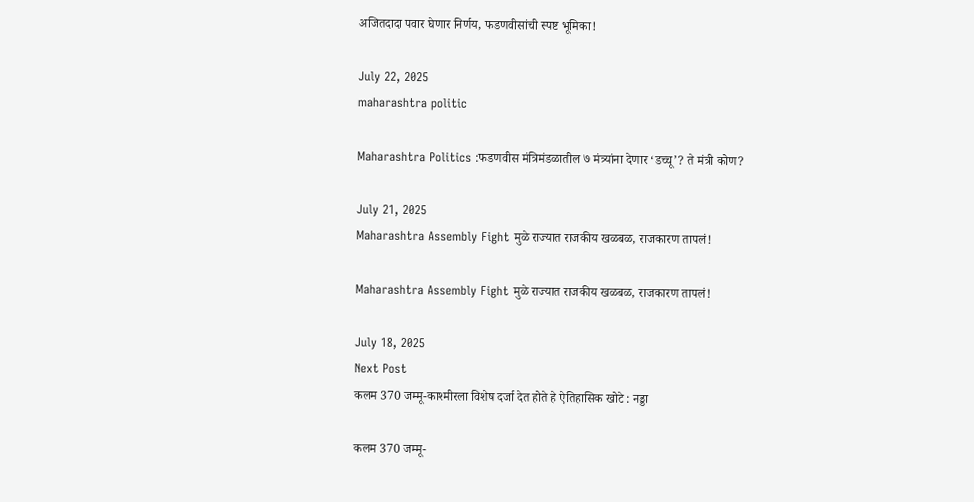अजितदादा पवार घेणार निर्णय, फडणवीसांची स्पष्ट भूमिका!

July 22, 2025
maharashtra politic

Maharashtra Politics :फडणवीस मंत्रिमंडळातील ७ मंत्र्यांना देणार ‘डच्चू’? ते मंत्री कोण?

July 21, 2025
Maharashtra Assembly Fight मुळे राज्यात राजकीय खळबळ, राजकारण तापलं!

Maharashtra Assembly Fight मुळे राज्यात राजकीय खळबळ, राजकारण तापलं!

July 18, 2025
Next Post
कलम 370 जम्मू-काश्मीरला विशेष दर्जा देत होते हे ऐतिहासिक खोटे : नड्डा

कलम 370 जम्मू-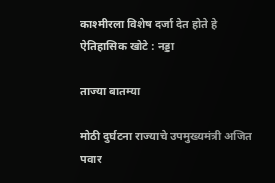काश्मीरला विशेष दर्जा देत होते हे ऐतिहासिक खोटे : नड्डा

ताज्या बातम्या

मोठी दुर्घटना राज्याचे उपमुख्यमंत्री अजित पवार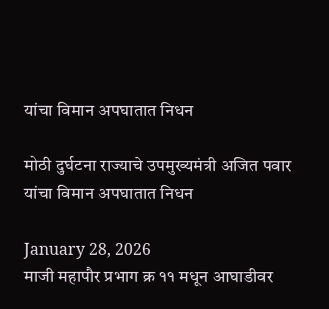यांचा विमान अपघातात निधन

मोठी दुर्घटना राज्याचे उपमुख्यमंत्री अजित पवार यांचा विमान अपघातात निधन

January 28, 2026
माजी महापौर प्रभाग क्र ११ मधून आघाडीवर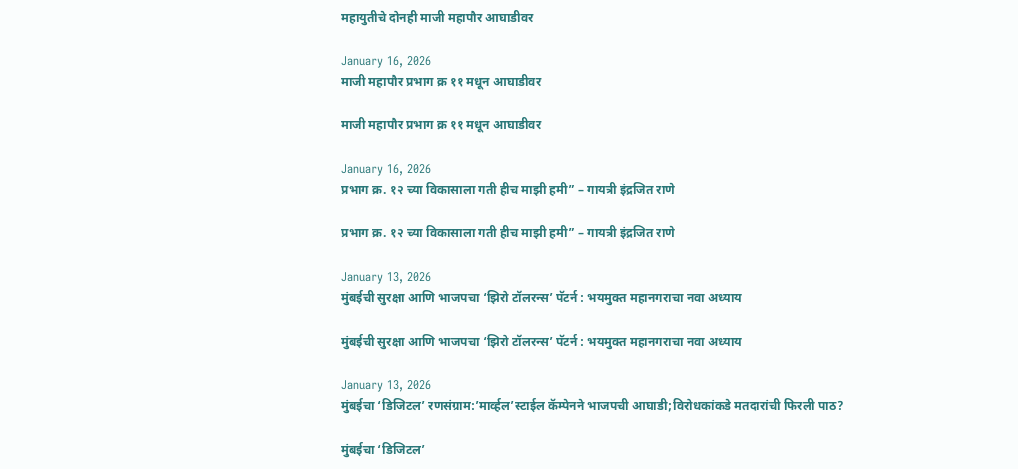महायुतीचे दोनही माजी महापौर आघाडीवर

January 16, 2026
माजी महापौर प्रभाग क्र ११ मधून आघाडीवर

माजी महापौर प्रभाग क्र ११ मधून आघाडीवर

January 16, 2026
प्रभाग क्र. १२ च्या विकासाला गती हीच माझी हमी” – गायत्री इंद्रजित राणे

प्रभाग क्र. १२ च्या विकासाला गती हीच माझी हमी” – गायत्री इंद्रजित राणे

January 13, 2026
मुंबईची सुरक्षा आणि भाजपचा ‘झिरो टॉलरन्स’ पॅटर्न : भयमुक्त महानगराचा नवा अध्याय

मुंबईची सुरक्षा आणि भाजपचा ‘झिरो टॉलरन्स’ पॅटर्न : भयमुक्त महानगराचा नवा अध्याय

January 13, 2026
मुंबईचा ‘डिजिटल’ रणसंग्राम:’मार्व्हल’स्टाईल कॅम्पेनने भाजपची आघाडी;विरोधकांकडे मतदारांची फिरली पाठ?

मुंबईचा ‘डिजिटल’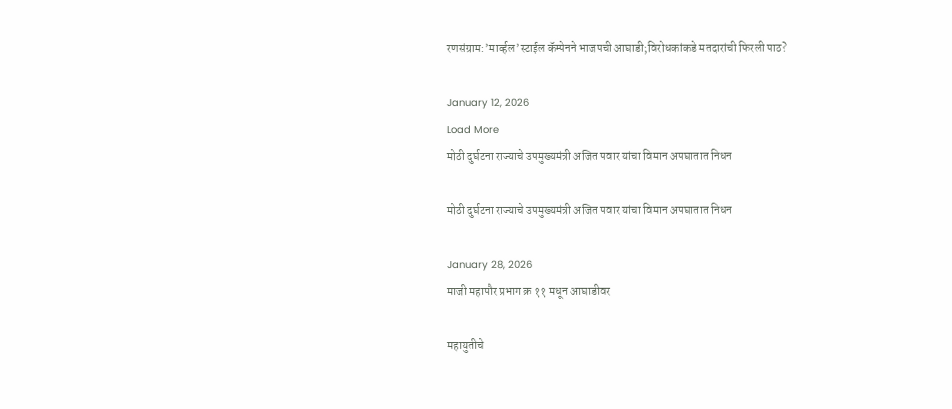रणसंग्राम:’मार्व्हल’स्टाईल कॅम्पेनने भाजपची आघाडी;विरोधकांकडे मतदारांची फिरली पाठ?

January 12, 2026
Load More
मोठी दुर्घटना राज्याचे उपमुख्यमंत्री अजित पवार यांचा विमान अपघातात निधन

मोठी दुर्घटना राज्याचे उपमुख्यमंत्री अजित पवार यांचा विमान अपघातात निधन

January 28, 2026
माजी महापौर प्रभाग क्र ११ मधून आघाडीवर

महायुतीचे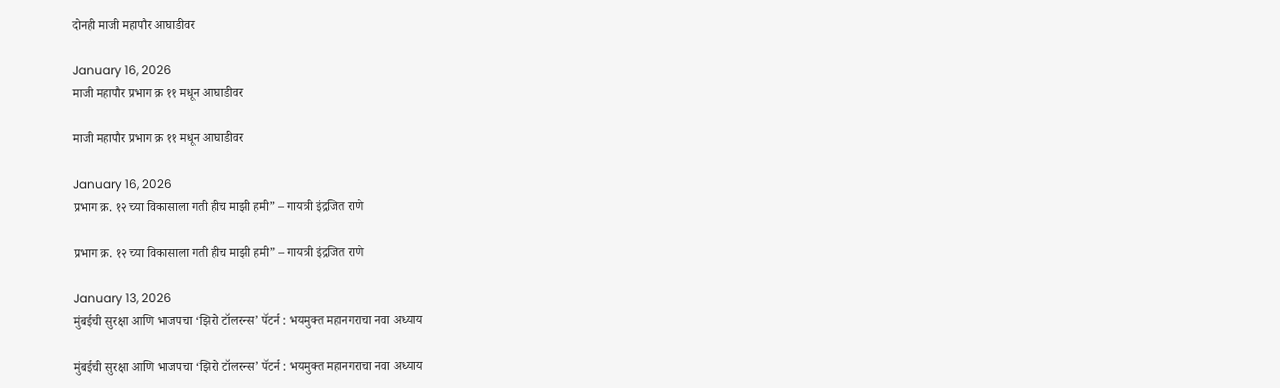दोनही माजी महापौर आघाडीवर

January 16, 2026
माजी महापौर प्रभाग क्र ११ मधून आघाडीवर

माजी महापौर प्रभाग क्र ११ मधून आघाडीवर

January 16, 2026
प्रभाग क्र. १२ च्या विकासाला गती हीच माझी हमी” – गायत्री इंद्रजित राणे

प्रभाग क्र. १२ च्या विकासाला गती हीच माझी हमी” – गायत्री इंद्रजित राणे

January 13, 2026
मुंबईची सुरक्षा आणि भाजपचा ‘झिरो टॉलरन्स’ पॅटर्न : भयमुक्त महानगराचा नवा अध्याय

मुंबईची सुरक्षा आणि भाजपचा ‘झिरो टॉलरन्स’ पॅटर्न : भयमुक्त महानगराचा नवा अध्याय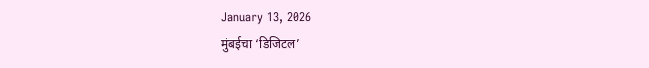January 13, 2026
मुंबईचा ‘डिजिटल’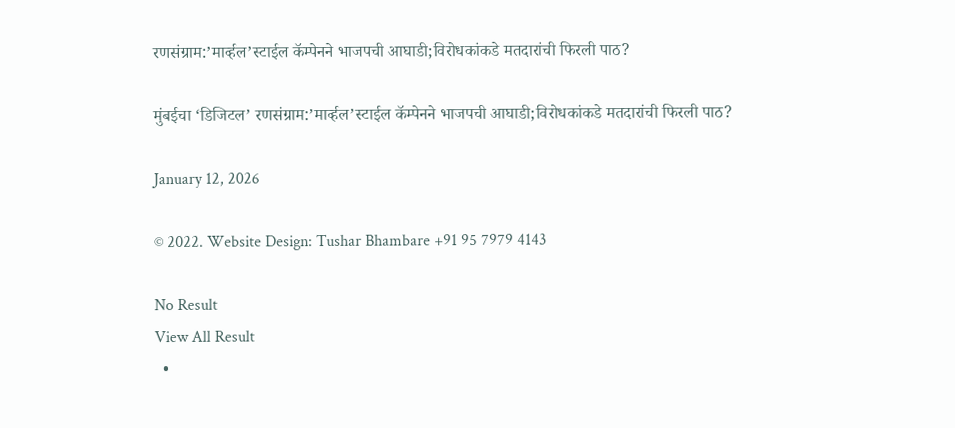रणसंग्राम:’मार्व्हल’स्टाईल कॅम्पेनने भाजपची आघाडी;विरोधकांकडे मतदारांची फिरली पाठ?

मुंबईचा ‘डिजिटल’ रणसंग्राम:’मार्व्हल’स्टाईल कॅम्पेनने भाजपची आघाडी;विरोधकांकडे मतदारांची फिरली पाठ?

January 12, 2026

© 2022. Website Design: Tushar Bhambare +91 95 7979 4143

No Result
View All Result
  •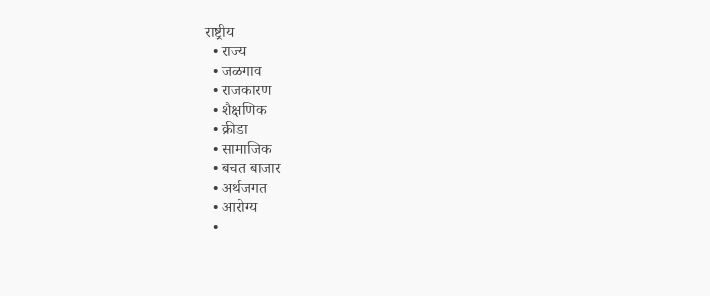राष्ट्रीय
  • राज्य
  • जळगाव
  • राजकारण
  • शैक्षणिक
  • क्रीडा
  • सामाजिक
  • बचत बाजार
  • अर्थजगत
  • आरोग्य
  •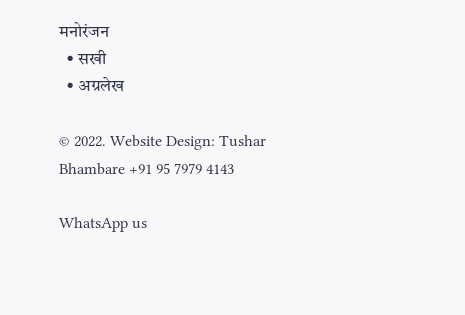मनोरंजन
  • सखी
  • अग्रलेख

© 2022. Website Design: Tushar Bhambare +91 95 7979 4143

WhatsApp us